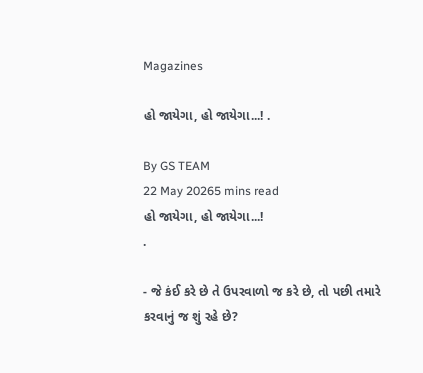Magazines

હો જાયેગા, હો જાયેગા...! .

By GS TEAM
22 May 20265 mins read
હો જાયેગા, હો જાયેગા...!                                                   .

- જે કંઈ કરે છે તે ઉપરવાળો જ કરે છે, તો પછી તમારે કરવાનું જ શું રહે છે?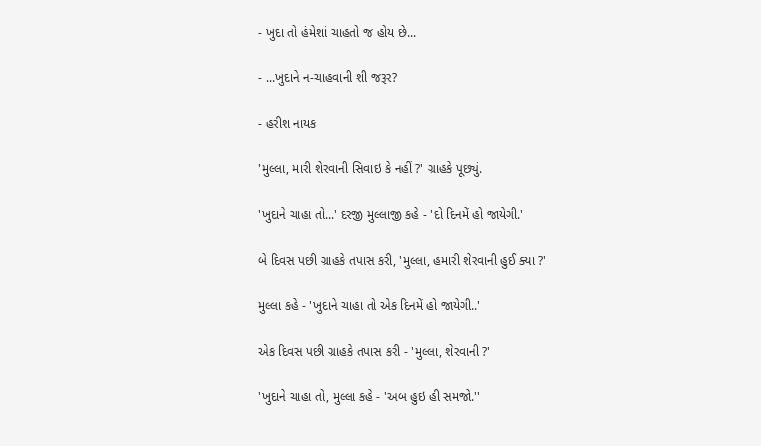- ખુદા તો હંમેશાં ચાહતો જ હોય છે...

- ...ખુદાને ન-ચાહવાની શી જરૂર?

- હરીશ નાયક

'મુલ્લા, મારી શેરવાની સિવાઇ કે નહીં ?' ગ્રાહકે પૂછ્યું.

'ખુદાને ચાહા તો...' દરજી મુલ્લાજી કહે - 'દો દિનમેં હો જાયેગી.'

બે દિવસ પછી ગ્રાહકે તપાસ કરી, 'મુલ્લા, હમારી શેરવાની હુઈ ક્યા ?'

મુલ્લા કહે - 'ખુદાને ચાહા તો એક દિનમેં હો જાયેગી..'

એક દિવસ પછી ગ્રાહકે તપાસ કરી - 'મુલ્લા, શેરવાની ?'

'ખુદાને ચાહા તો, મુલ્લા કહે - 'અબ હુઇ હી સમજો.''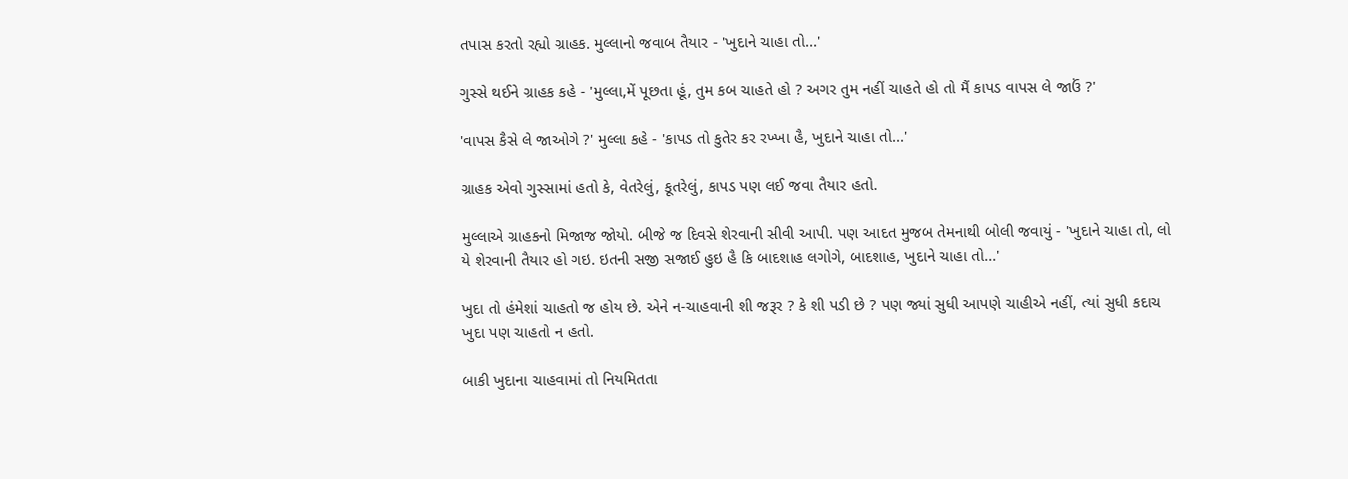તપાસ કરતો રહ્યો ગ્રાહક. મુલ્લાનો જવાબ તૈયાર - 'ખુદાને ચાહા તો...'

ગુસ્સે થઈને ગ્રાહક કહે - 'મુલ્લા,મેં પૂછતા હૂં, તુમ કબ ચાહતે હો ? અગર તુમ નહીં ચાહતે હો તો મૈં કાપડ વાપસ લે જાઉં ?'

'વાપસ કૈસે લે જાઓગે ?' મુલ્લા કહે - 'કાપડ તો કુતેર કર રખ્ખા હૈ, ખુદાને ચાહા તો...'

ગ્રાહક એવો ગુસ્સામાં હતો કે, વેતરેલું, કૂતરેલું, કાપડ પણ લઈ જવા તૈયાર હતો.

મુલ્લાએ ગ્રાહકનો મિજાજ જોયો. બીજે જ દિવસે શેરવાની સીવી આપી. પણ આદત મુજબ તેમનાથી બોલી જવાયું - 'ખુદાને ચાહા તો, લો યે શેરવાની તૈયાર હો ગઇ. ઇતની સજી સજાઈ હુઇ હૈ કિ બાદશાહ લગોગે, બાદશાહ, ખુદાને ચાહા તો...'

ખુદા તો હંમેશાં ચાહતો જ હોય છે. એને ન-ચાહવાની શી જરૂર ? કે શી પડી છે ? પણ જ્યાં સુધી આપણે ચાહીએ નહીં, ત્યાં સુધી કદાચ ખુદા પણ ચાહતો ન હતો.

બાકી ખુદાના ચાહવામાં તો નિયમિતતા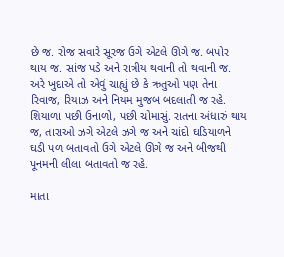છે જ. રોજ સવારે સૂરજ ઉગે એટલે ઊગે જ. બપોર થાય જ. સાંજ પડે અને રાત્રીય થવાની તો થવાની જ. અરે ખુદાએ તો એવું ચાહ્યું છે કે ઋતુઓ પણ તેના રિવાજ, રિયાઝ અને નિયમ મુજબ બદલાતી જ રહે. શિયાળા પછી ઉનાળો, પછી ચોમાસું. રાતના અંધારું થાય જ, તારાઓ ઝગે એટલે ઝગે જ અને ચાંદો ઘડિયાળને ઘડી પળ બતાવતો ઉગે એટલે ઊગે જ અને બીજથી પૂનમની લીલા બતાવતો જ રહે.

માતા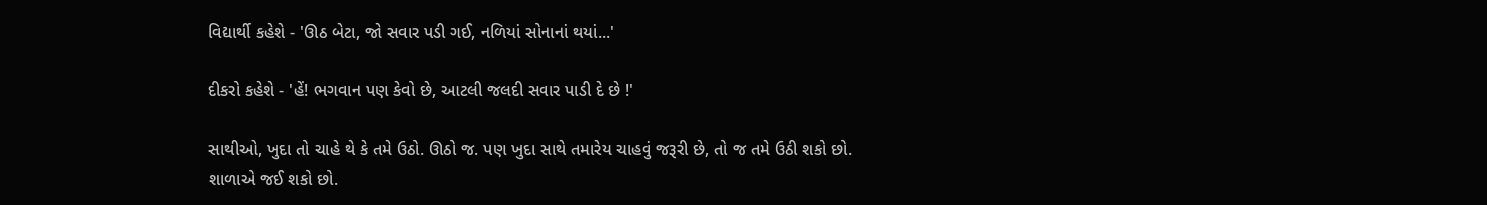વિદ્યાર્થી કહેશે - 'ઊઠ બેટા, જો સવાર પડી ગઈ, નળિયાં સોનાનાં થયાં...'

દીકરો કહેશે - 'હેં! ભગવાન પણ કેવો છે, આટલી જલદી સવાર પાડી દે છે !'

સાથીઓ, ખુદા તો ચાહે થે કે તમે ઉઠો. ઊઠો જ. પણ ખુદા સાથે તમારેય ચાહવું જરૂરી છે, તો જ તમે ઉઠી શકો છો. શાળાએ જઈ શકો છો.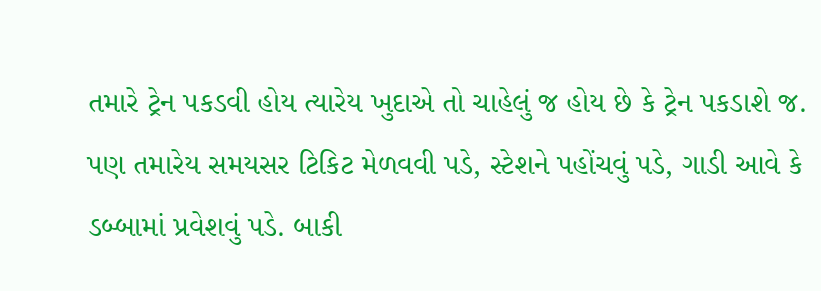તમારે ટ્રેન પકડવી હોય ત્યારેય ખુદાએ તો ચાહેલું જ હોય છે કે ટ્રેન પકડાશે જ. પણ તમારેય સમયસર ટિકિટ મેળવવી પડે, સ્ટેશને પહોંચવું પડે, ગાડી આવે કે ડબ્બામાં પ્રવેશવું પડે. બાકી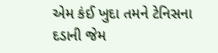એમ કંઈ ખુદા તમને ટેનિસના દડાની જેમ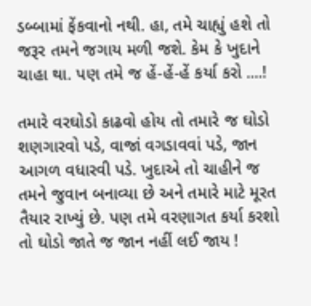ડબ્બામાં ફેંકવાનો નથી. હા, તમે ચાહ્યું હશે તો જરૂર તમને જગાય મળી જશે. કેમ કે ખુદાને ચાહા થા. પણ તમે જ હેં-હેં-હેં કર્યા કરો ....!

તમારે વરઘોડો કાઢવો હોય તો તમારે જ ઘોડો શણગારવો પડે, વાજાં વગડાવવાં પડે, જાન આગળ વધારવી પડે. ખુદાએ તો ચાહીને જ તમને જુવાન બનાવ્યા છે અને તમારે માટે મૂરત તૈયાર રાખ્યું છે. પણ તમે વરણાગત કર્યા કરશો તો ઘોડો જાતે જ જાન નહીં લઈ જાય !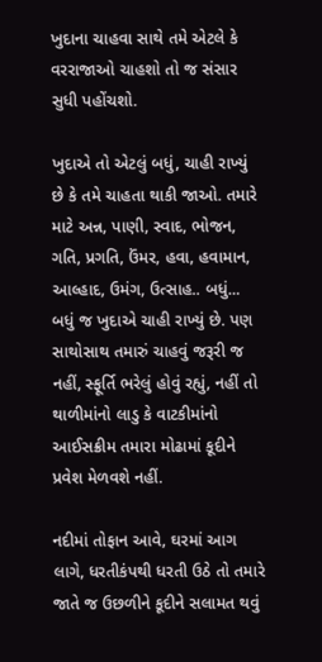ખુદાના ચાહવા સાથે તમે એટલે કે વરરાજાઓ ચાહશો તો જ સંસાર સુધી પહોંચશો.

ખુદાએ તો એટલું બધું, ચાહી રાખ્યું છે કે તમે ચાહતા થાકી જાઓ. તમારે માટે અન્ન, પાણી, સ્વાદ, ભોજન, ગતિ, પ્રગતિ, ઉંમર, હવા, હવામાન, આલ્હાદ, ઉમંગ, ઉત્સાહ.. બધું... બધું જ ખુદાએ ચાહી રાખ્યું છે. પણ સાથોસાથ તમારું ચાહવું જરૂરી જ નહીં, સ્ફૂર્તિ ભરેલું હોવું રહ્યું, નહીં તો થાળીમાંનો લાડુ કે વાટકીમાંનો આઈસક્રીમ તમારા મોઢામાં કૂદીને પ્રવેશ મેળવશે નહીં.

નદીમાં તોફાન આવે, ઘરમાં આગ લાગે, ધરતીકંપથી ધરતી ઉઠે તો તમારે જાતે જ ઉછળીને કૂદીને સલામત થવું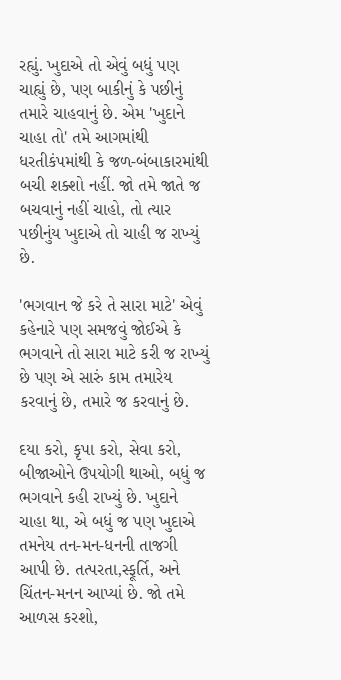રહ્યું. ખુદાએ તો એવું બધું પણ ચાહ્યું છે, પણ બાકીનું કે પછીનું તમારે ચાહવાનું છે. એમ 'ખુદાને ચાહા તો' તમે આગમાંથી ધરતીકંપમાંથી કે જળ-બંબાકારમાંથી બચી શક્શો નહીં. જો તમે જાતે જ બચવાનું નહીં ચાહો, તો ત્યાર પછીનુંય ખુદાએ તો ચાહી જ રાખ્યું છે.

'ભગવાન જે કરે તે સારા માટે' એવું કહેનારે પણ સમજવું જોઈએ કે ભગવાને તો સારા માટે કરી જ રાખ્યું છે પણ એ સારું કામ તમારેય કરવાનું છે, તમારે જ કરવાનું છે.

દયા કરો, કૃપા કરો, સેવા કરો, બીજાઓને ઉપયોગી થાઓ, બધું જ ભગવાને કહી રાખ્યું છે. ખુદાને ચાહા થા, એ બધું જ પણ ખુદાએ તમનેય તન-મન-ધનની તાજગી આપી છે. તત્પરતા,સ્ફૂર્તિ, અને ચિંતન-મનન આપ્યાં છે. જો તમે આળસ કરશો,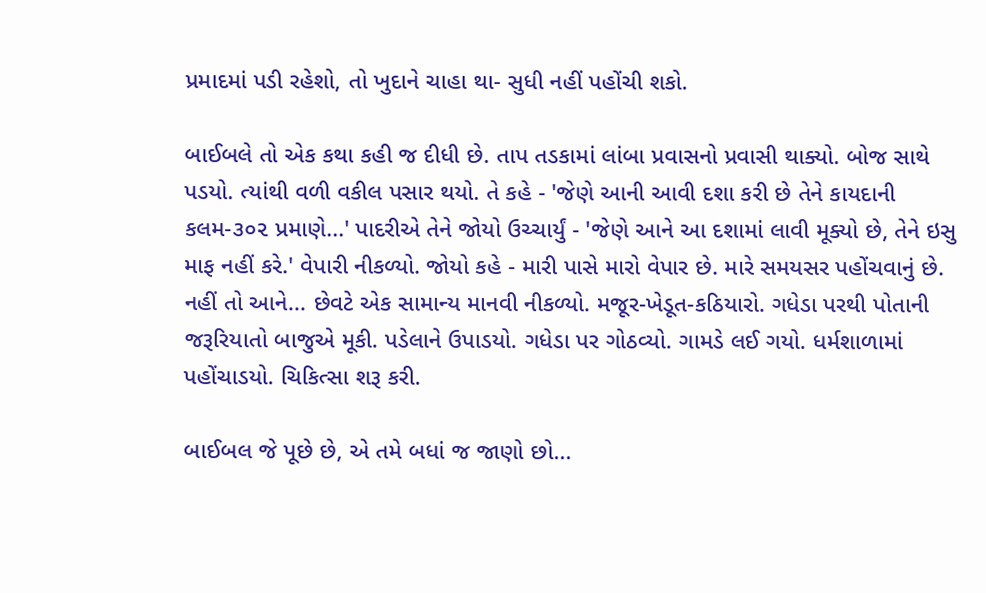પ્રમાદમાં પડી રહેશો, તો ખુદાને ચાહા થા- સુધી નહીં પહોંચી શકો.

બાઈબલે તો એક કથા કહી જ દીધી છે. તાપ તડકામાં લાંબા પ્રવાસનો પ્રવાસી થાક્યો. બોજ સાથે પડયો. ત્યાંથી વળી વકીલ પસાર થયો. તે કહે - 'જેણે આની આવી દશા કરી છે તેને કાયદાની કલમ-૩૦૨ પ્રમાણે...' પાદરીએ તેને જોયો ઉચ્ચાર્યું - 'જેણે આને આ દશામાં લાવી મૂક્યો છે, તેને ઇસુ માફ નહીં કરે.' વેપારી નીકળ્યો. જોયો કહે - મારી પાસે મારો વેપાર છે. મારે સમયસર પહોંચવાનું છે. નહીં તો આને... છેવટે એક સામાન્ય માનવી નીકળ્યો. મજૂર-ખેડૂત-કઠિયારો. ગધેડા પરથી પોતાની જરૂરિયાતો બાજુએ મૂકી. પડેલાને ઉપાડયો. ગધેડા પર ગોઠવ્યો. ગામડે લઈ ગયો. ધર્મશાળામાં પહોંચાડયો. ચિકિત્સા શરૂ કરી.

બાઈબલ જે પૂછે છે, એ તમે બધાં જ જાણો છો...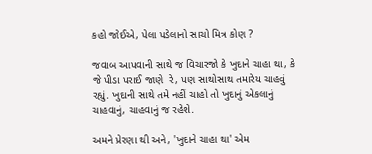કહો જોઈએ, પેલા પડેલાનો સાચો મિત્ર કોણ ?

જવાબ આપવાની સાથે જ વિચારજો કે ખુદાને ચાહા થા, કે જે પીડા પરાઈ જાણે  રે, પણ સાથોસાથ તમારેય ચાહવું રહ્યું. ખુદાની સાથે તમે નહીં ચાહો તો ખુદાનું એકલાનું ચાહવાનું, ચાહવાનું જ રહેશે.

અમને પ્રેરણા થી અને, 'ખુદાને ચાહા થા' એમ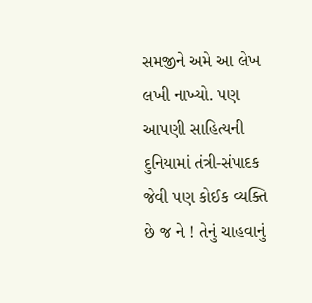સમજીને અમે આ લેખ લખી નાખ્યો. પણ આપણી સાહિત્યની દુનિયામાં તંત્રી-સંપાદક જેવી પણ કોઈક વ્યક્તિ છે જ ને ! તેનું ચાહવાનું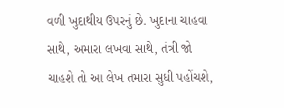વળી ખુદાથીય ઉપરનું છે. ખુદાના ચાહવા સાથે, અમારા લખવા સાથે, તંત્રી જો ચાહશે તો આ લેખ તમારા સુધી પહોંચશે,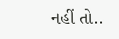નહીં તો..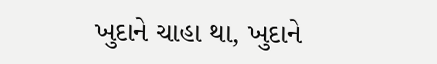ખુદાને ચાહા થા, ખુદાને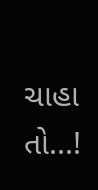ચાહા તો...!